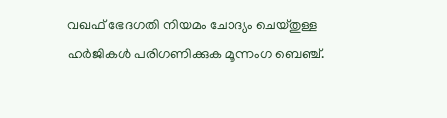വഖഫ് ഭേദഗതി നിയമം ചോദ്യം ചെയ്തുള്ള ഹർജികൾ പരിഗണിക്കുക മൂന്നംഗ ബെഞ്ച്.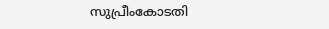സുപ്രീംകോടതി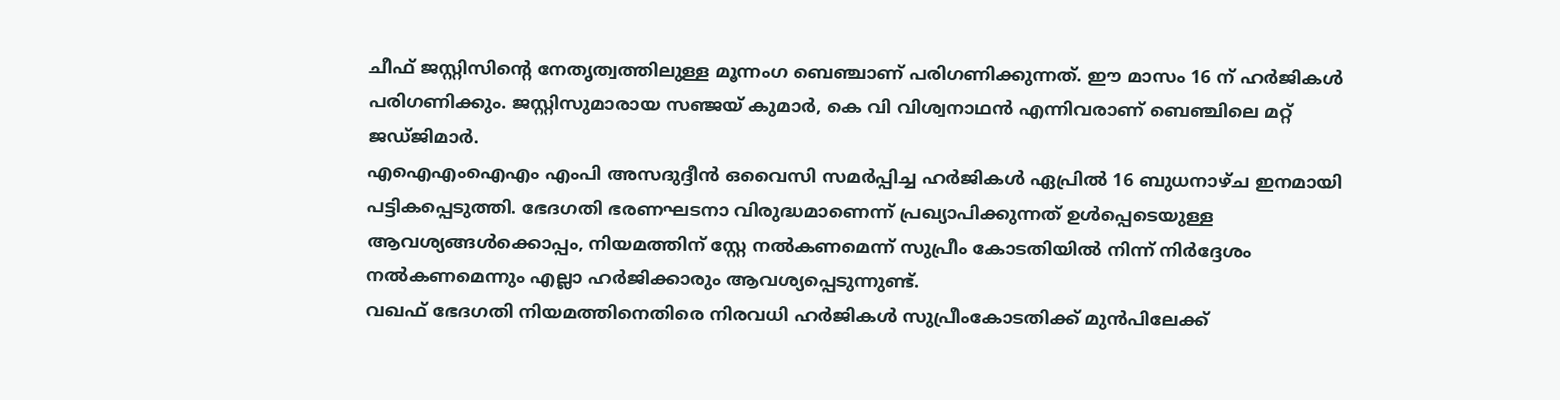ചീഫ് ജസ്റ്റിസിന്റെ നേതൃത്വത്തിലുള്ള മൂന്നംഗ ബെഞ്ചാണ് പരിഗണിക്കുന്നത്. ഈ മാസം 16 ന് ഹർജികൾ പരിഗണിക്കും. ജസ്റ്റിസുമാരായ സഞ്ജയ് കുമാർ, കെ വി വിശ്വനാഥൻ എന്നിവരാണ് ബെഞ്ചിലെ മറ്റ് ജഡ്ജിമാർ.
എഐഎംഐഎം എംപി അസദുദ്ദീൻ ഒവൈസി സമർപ്പിച്ച ഹർജികൾ ഏപ്രിൽ 16 ബുധനാഴ്ച ഇനമായി പട്ടികപ്പെടുത്തി. ഭേദഗതി ഭരണഘടനാ വിരുദ്ധമാണെന്ന് പ്രഖ്യാപിക്കുന്നത് ഉൾപ്പെടെയുള്ള ആവശ്യങ്ങൾക്കൊപ്പം, നിയമത്തിന് സ്റ്റേ നൽകണമെന്ന് സുപ്രീം കോടതിയിൽ നിന്ന് നിർദ്ദേശം നൽകണമെന്നും എല്ലാ ഹർജിക്കാരും ആവശ്യപ്പെടുന്നുണ്ട്.
വഖഫ് ഭേദഗതി നിയമത്തിനെതിരെ നിരവധി ഹർജികൾ സുപ്രീംകോടതിക്ക് മുൻപിലേക്ക്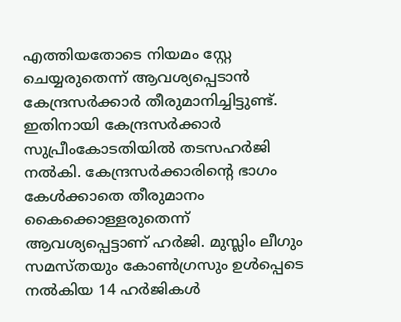എത്തിയതോടെ നിയമം സ്റ്റേ ചെയ്യരുതെന്ന് ആവശ്യപ്പെടാൻ കേന്ദ്രസർക്കാർ തീരുമാനിച്ചിട്ടുണ്ട്. ഇതിനായി കേന്ദ്രസർക്കാർ സുപ്രീംകോടതിയിൽ തടസഹർജി നൽകി. കേന്ദ്രസർക്കാരിന്റെ ഭാഗം കേൾക്കാതെ തീരുമാനം കൈക്കൊള്ളരുതെന്ന് ആവശ്യപ്പെട്ടാണ് ഹർജി. മുസ്ലിം ലീഗും സമസ്തയും കോൺഗ്രസും ഉൾപ്പെടെ നൽകിയ 14 ഹർജികൾ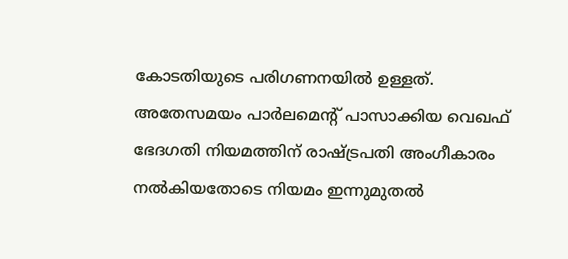കോടതിയുടെ പരിഗണനയിൽ ഉള്ളത്.
അതേസമയം പാർലമെന്റ് പാസാക്കിയ വെഖഫ് ഭേദഗതി നിയമത്തിന് രാഷ്ട്രപതി അംഗീകാരം നൽകിയതോടെ നിയമം ഇന്നുമുതൽ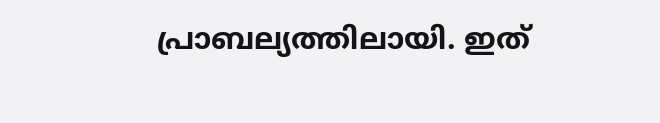പ്രാബല്യത്തിലായി. ഇത്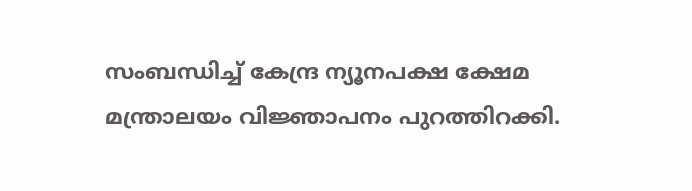സംബന്ധിച്ച് കേന്ദ്ര ന്യൂനപക്ഷ ക്ഷേമ മന്ത്രാലയം വിജ്ഞാപനം പുറത്തിറക്കി.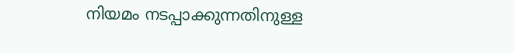നിയമം നടപ്പാക്കുന്നതിനുള്ള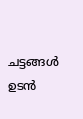ചട്ടങ്ങൾ ഉടൻ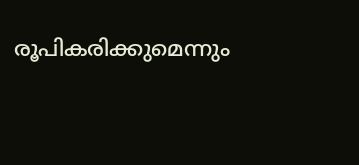രൂപികരിക്കുമെന്നും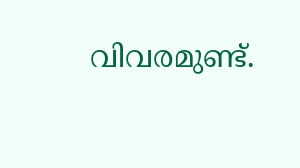വിവരമുണ്ട്.